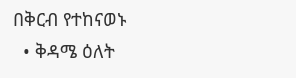በቅርብ የተከናወኑ
  • ቅዳሜ ዕለት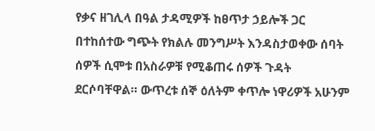የቃና ዘገሊላ በዓል ታዳሚዎች ከፀጥታ ኃይሎች ጋር በተከሰተው ግጭት የክልሉ መንግሥት እንዳስታወቀው ሰባት ሰዎች ሲሞቱ በአስራዎቹ የሚቆጠሩ ሰዎች ጉዳት ደርሶባቸዋል። ውጥረቱ ሰኞ ዕለትም ቀጥሎ ነዋሪዎች አሁንም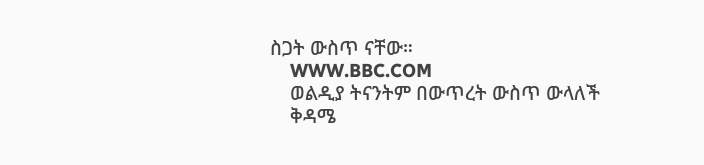ስጋት ውስጥ ናቸው።
    WWW.BBC.COM
    ወልዲያ ትናንትም በውጥረት ውስጥ ውላለች
    ቅዳሜ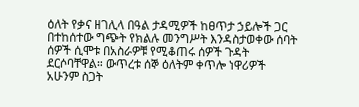ዕለት የቃና ዘገሊላ በዓል ታዳሚዎች ከፀጥታ ኃይሎች ጋር በተከሰተው ግጭት የክልሉ መንግሥት እንዳስታወቀው ሰባት ሰዎች ሲሞቱ በአስራዎቹ የሚቆጠሩ ሰዎች ጉዳት ደርሶባቸዋል። ውጥረቱ ሰኞ ዕለትም ቀጥሎ ነዋሪዎች አሁንም ስጋት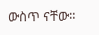ውስጥ ናቸው።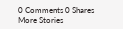0 Comments 0 Shares
More Stories